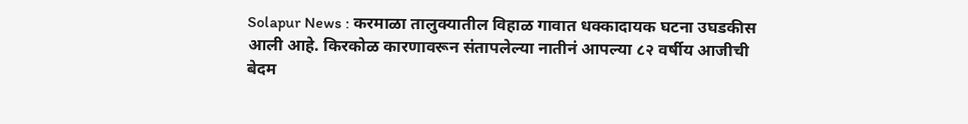Solapur News : करमाळा तालुक्यातील विहाळ गावात धक्कादायक घटना उघडकीस आली आहे. किरकोळ कारणावरून संतापलेल्या नातीनं आपल्या ८२ वर्षीय आजीची बेदम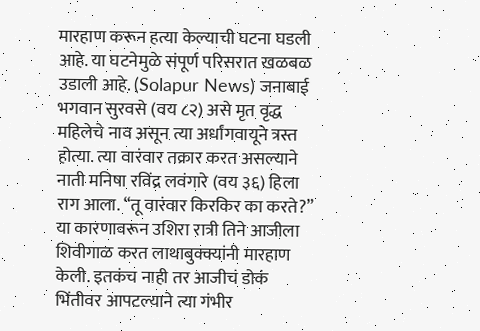मारहाण करून हत्या केल्याची घटना घडली आहे. या घटनेमुळे संपूर्ण परिसरात खळबळ उडाली आहे. (Solapur News) जनाबाई भगवान सुरवसे (वय ८२) असे मृत वृद्ध महिलेचे नाव असून त्या अर्धांगवायूने त्रस्त होत्या. त्या वारंवार तक्रार करत असल्याने नाती मनिषा रविंद्र लवंगारे (वय ३६) हिला राग आला. “तू वारंवार किरकिर का करते?” या कारणावरून उशिरा रात्री तिने आजीला शिवीगाळ करत लाथाबुक्क्यांनी मारहाण केली. इतकंच नाही तर आजीचं डोकं भिंतीवर आपटल्याने त्या गंभीर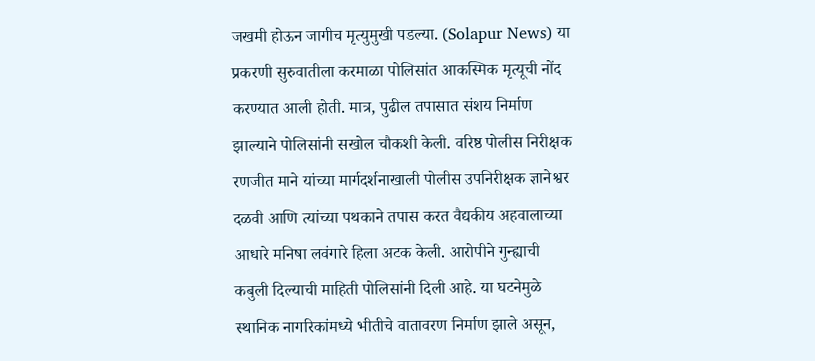जखमी होऊन जागीच मृत्युमुखी पडल्या. (Solapur News) या प्रकरणी सुरुवातीला करमाळा पोलिसांत आकस्मिक मृत्यूची नोंद करण्यात आली होती. मात्र, पुढील तपासात संशय निर्माण झाल्याने पोलिसांनी सखोल चौकशी केली. वरिष्ठ पोलीस निरीक्षक रणजीत माने यांच्या मार्गदर्शनाखाली पोलीस उपनिरीक्षक ज्ञानेश्वर दळवी आणि त्यांच्या पथकाने तपास करत वैद्यकीय अहवालाच्या आधारे मनिषा लवंगारे हिला अटक केली. आरोपीने गुन्ह्याची कबुली दिल्याची माहिती पोलिसांनी दिली आहे. या घटनेमुळे स्थानिक नागरिकांमध्ये भीतीचे वातावरण निर्माण झाले असून,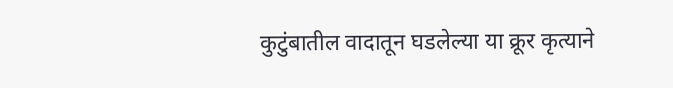कुटुंबातील वादातून घडलेल्या या क्रूर कृत्याने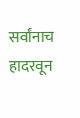सर्वांनाच हादरवून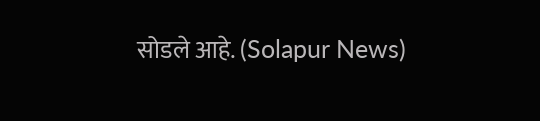सोडले आहे. (Solapur News)